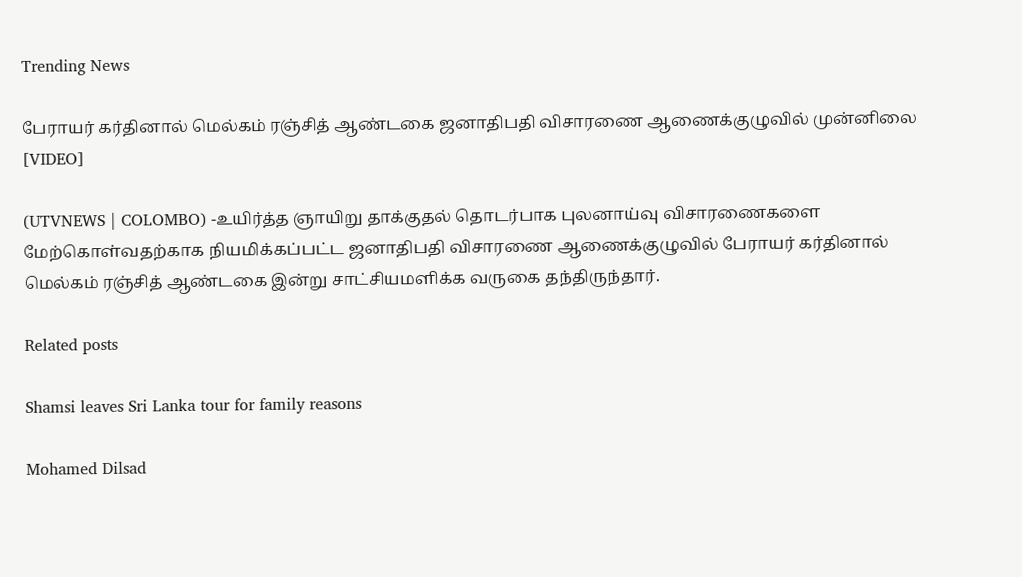Trending News

பேராயர் கர்தினால் மெல்கம் ரஞ்சித் ஆண்டகை ஜனாதிபதி விசாரணை ஆணைக்குழுவில் முன்னிலை [VIDEO]

(UTVNEWS | COLOMBO) -உயிர்த்த ஞாயிறு தாக்குதல் தொடர்பாக புலனாய்வு விசாரணைகளை மேற்கொள்வதற்காக நியமிக்கப்பட்ட ஜனாதிபதி விசாரணை ஆணைக்குழுவில் பேராயர் கர்தினால் மெல்கம் ரஞ்சித் ஆண்டகை இன்று சாட்சியமளிக்க வருகை தந்திருந்தார்.

Related posts

Shamsi leaves Sri Lanka tour for family reasons

Mohamed Dilsad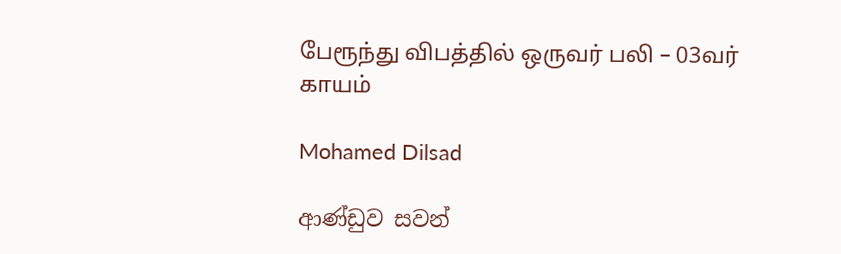பேரூந்து விபத்தில் ஒருவர் பலி – 03வர் காயம்

Mohamed Dilsad

ආණ්ඩුව සවන්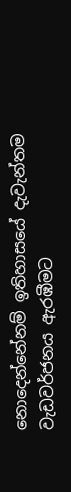නොදෙන්නේනම් ඉතිහාසයේ දැවැන්තම වැඩවර්ජනය ඇරඹීමට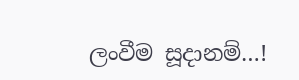ලංවීම සූදානම්…!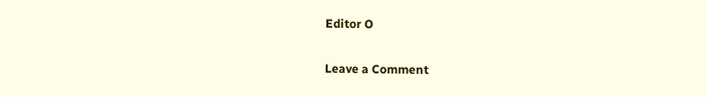Editor O

Leave a Comment